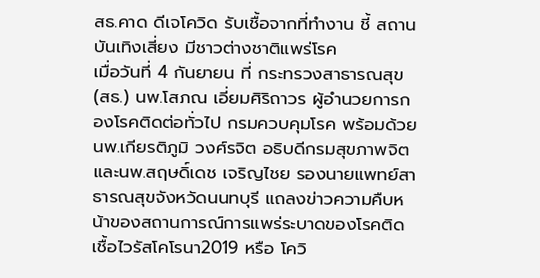สธ.คาด ดีเจโควิด รับเชื้อจากที่ทำงาน ชี้ สถานบันเทิงเสี่ยง มีชาวต่างชาติแพร่โรค
เมื่อวันที่ 4 กันยายน ที่ กระทรวงสาธารณสุข(สธ.) นพ.โสภณ เอี่ยมศิริถาวร ผู้อำนวยการกองโรคติดต่อทั่วไป กรมควบคุมโรค พร้อมด้วย นพ.เกียรติภูมิ วงศ์รจิต อธิบดีกรมสุขภาพจิต และนพ.สฤษดิ์เดช เจริญไชย รองนายแพทย์สาธารณสุขจังหวัดนนทบุรี แถลงข่าวความคืบหน้าของสถานการณ์การแพร่ระบาดของโรคติดเชื้อไวรัสโคโรนา2019 หรือ โควิ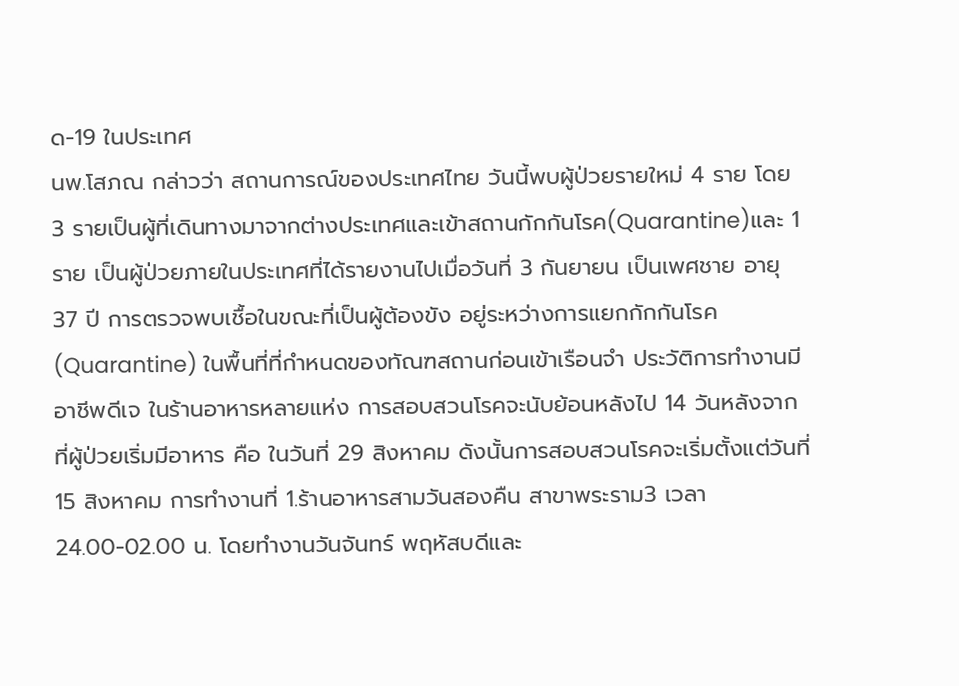ด-19 ในประเทศ
นพ.โสภณ กล่าวว่า สถานการณ์ของประเทศไทย วันนี้พบผู้ป่วยรายใหม่ 4 ราย โดย 3 รายเป็นผู้ที่เดินทางมาจากต่างประเทศและเข้าสถานกักกันโรค(Quarantine)และ 1 ราย เป็นผู้ป่วยภายในประเทศที่ได้รายงานไปเมื่อวันที่ 3 กันยายน เป็นเพศชาย อายุ 37 ปี การตรวจพบเชื้อในขณะที่เป็นผู้ต้องขัง อยู่ระหว่างการแยกกักกันโรค(Quarantine) ในพื้นที่ที่กำหนดของทัณฑสถานก่อนเข้าเรือนจำ ประวัติการทำงานมีอาชีพดีเจ ในร้านอาหารหลายแห่ง การสอบสวนโรคจะนับย้อนหลังไป 14 วันหลังจากที่ผู้ป่วยเริ่มมีอาหาร คือ ในวันที่ 29 สิงหาคม ดังนั้นการสอบสวนโรคจะเริ่มตั้งแต่วันที่ 15 สิงหาคม การทำงานที่ 1.ร้านอาหารสามวันสองคืน สาขาพระราม3 เวลา 24.00-02.00 น. โดยทำงานวันจันทร์ พฤหัสบดีและ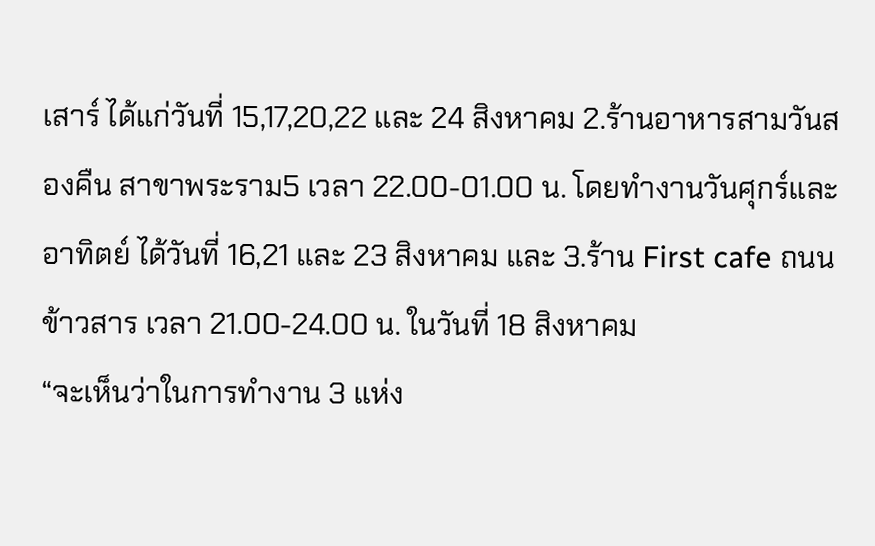เสาร์ ได้แก่วันที่ 15,17,20,22 และ 24 สิงหาคม 2.ร้านอาหารสามวันสองคืน สาขาพระราม5 เวลา 22.00-01.00 น. โดยทำงานวันศุกร์และอาทิตย์ ได้วันที่ 16,21 และ 23 สิงหาคม และ 3.ร้าน First cafe ถนนข้าวสาร เวลา 21.00-24.00 น. ในวันที่ 18 สิงหาคม
“จะเห็นว่าในการทำงาน 3 แห่ง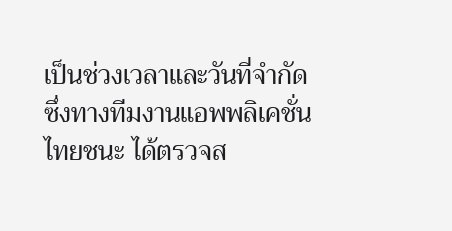เป็นช่วงเวลาและวันที่จำกัด ซึ่งทางทีมงานแอพพลิเคชั่นไทยชนะ ได้ตรวจส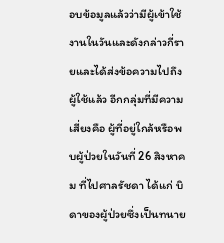อบข้อมูลแล้วว่ามีผู้เข้าใช้งานในวันและดังกล่าวกี่รายและได้ส่งข้อความไปถึงผู้ใช้แล้ว อีกกลุ่มที่มีความเสี่ยงคือ ผู้ที่อยู่ใกล้หรือพบผู้ป่วยในวันที่ 26 สิงหาคม ที่ไปศาลรัชดา ได้แก่ บิดาของผู้ป่วยซึ่งเป็นทนาย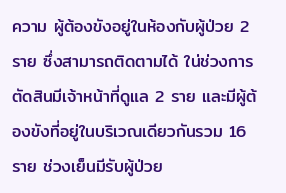ความ ผู้ต้องขังอยู่ในห้องกับผู้ป่วย 2 ราย ซึ่งสามารถติดตามได้ ใน่ช่วงการตัดสินมีเจ้าหน้าที่ดูแล 2 ราย และมีผู้ต้องขังที่อยู่ในบริเวณเดียวกันรวม 16 ราย ช่วงเย็นมีรับผู้ป่วย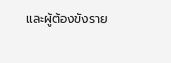และผู้ต้องขังราย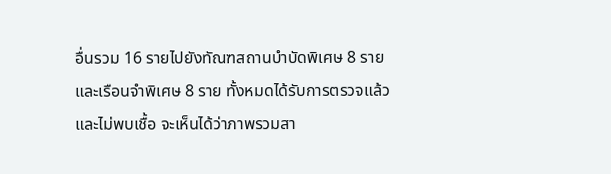อื่นรวม 16 รายไปยังทัณฑสถานบำบัดพิเศษ 8 ราย และเรือนจำพิเศษ 8 ราย ทั้งหมดได้รับการตรวจแล้วและไม่พบเชื้อ จะเห็นได้ว่าภาพรวมสา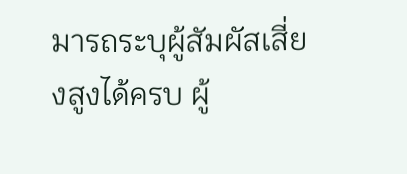มารถระบุผู้สัมผัสเสี่ยงสูงได้ครบ ผู้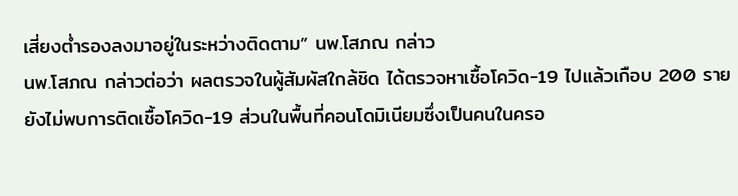เสี่ยงต่ำรองลงมาอยู่ในระหว่างติดตาม” นพ.โสภณ กล่าว
นพ.โสภณ กล่าวต่อว่า ผลตรวจในผู้สัมผัสใกล้ชิด ได้ตรวจหาเชื้อโควิด-19 ไปแล้วเกือบ 200 ราย ยังไม่พบการติดเชื้อโควิด-19 ส่วนในพื้นที่คอนโดมิเนียมซึ่งเป็นคนในครอ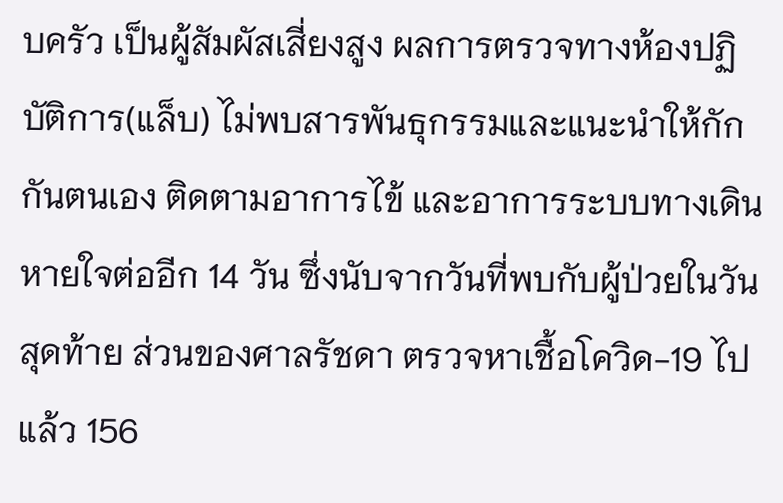บครัว เป็นผู้สัมผัสเสี่ยงสูง ผลการตรวจทางห้องปฏิบัติการ(แล็บ) ไม่พบสารพันธุกรรมและแนะนำให้กักกันตนเอง ติดตามอาการไข้ และอาการระบบทางเดินหายใจต่ออีก 14 วัน ซึ่งนับจากวันที่พบกับผู้ป่วยในวันสุดท้าย ส่วนของศาลรัชดา ตรวจหาเชื้อโควิด-19 ไปแล้ว 156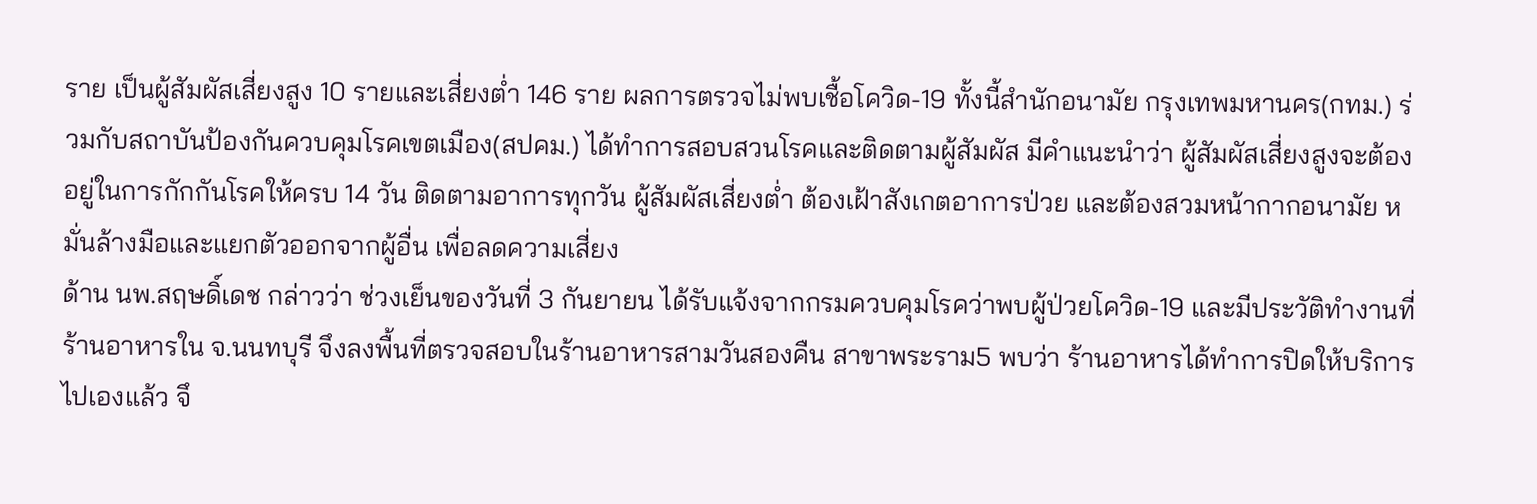ราย เป็นผู้สัมผัสเสี่ยงสูง 10 รายและเสี่ยงต่ำ 146 ราย ผลการตรวจไม่พบเชื้อโควิด-19 ทั้งนี้สำนักอนามัย กรุงเทพมหานคร(กทม.) ร่วมกับสถาบันป้องกันควบคุมโรคเขตเมือง(สปคม.) ได้ทำการสอบสวนโรคและติดตามผู้สัมผัส มีคำแนะนำว่า ผู้สัมผัสเสี่ยงสูงจะต้องอยู่ในการกักกันโรคให้ครบ 14 วัน ติดตามอาการทุกวัน ผู้สัมผัสเสี่ยงต่ำ ต้องเฝ้าสังเกตอาการป่วย และต้องสวมหน้ากากอนามัย หมั่นล้างมือและแยกตัวออกจากผู้อื่น เพื่อลดความเสี่ยง
ด้าน นพ.สฤษดิ์เดช กล่าวว่า ช่วงเย็นของวันที่ 3 กันยายน ได้รับแจ้งจากกรมควบคุมโรคว่าพบผู้ป่วยโควิด-19 และมีประวัติทำงานที่ร้านอาหารใน จ.นนทบุรี จึงลงพื้นที่ตรวจสอบในร้านอาหารสามวันสองคืน สาขาพระราม5 พบว่า ร้านอาหารได้ทำการปิดให้บริการไปเองแล้ว จึ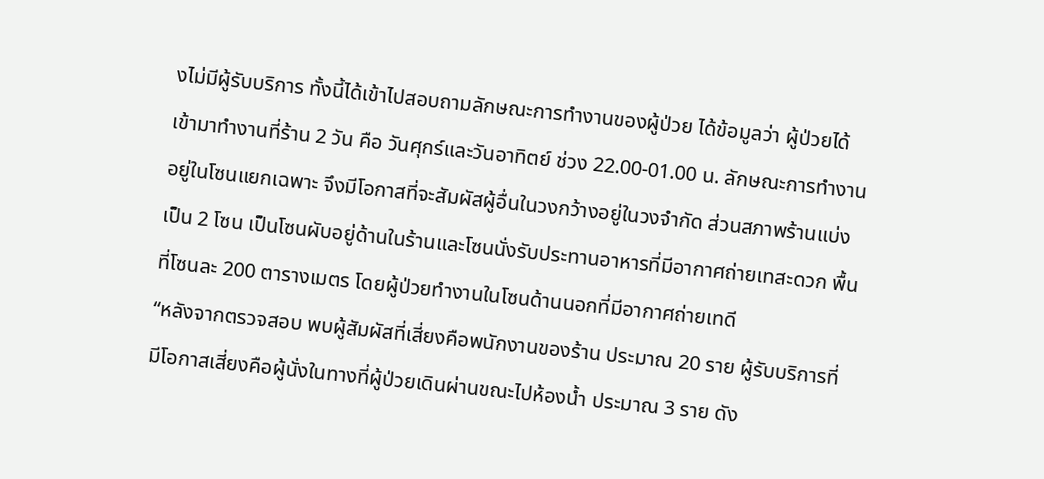งไม่มีผู้รับบริการ ทั้งนี้ได้เข้าไปสอบถามลักษณะการทำงานของผู้ป่วย ได้ข้อมูลว่า ผู้ป่วยได้เข้ามาทำงานที่ร้าน 2 วัน คือ วันศุกร์และวันอาทิตย์ ช่วง 22.00-01.00 น. ลักษณะการทำงานอยู่ในโซนแยกเฉพาะ จึงมีโอกาสที่จะสัมผัสผู้อื่นในวงกว้างอยู่ในวงจำกัด ส่วนสภาพร้านแบ่งเป็น 2 โซน เป็นโซนผับอยู่ด้านในร้านและโซนนั่งรับประทานอาหารที่มีอากาศถ่ายเทสะดวก พื้นที่โซนละ 200 ตารางเมตร โดยผู้ป่วยทำงานในโซนด้านนอกที่มีอากาศถ่ายเทดี
“หลังจากตรวจสอบ พบผู้สัมผัสที่เสี่ยงคือพนักงานของร้าน ประมาณ 20 ราย ผู้รับบริการที่มีโอกาสเสี่ยงคือผู้นั่งในทางที่ผู้ป่วยเดินผ่านขณะไปห้องน้ำ ประมาณ 3 ราย ดัง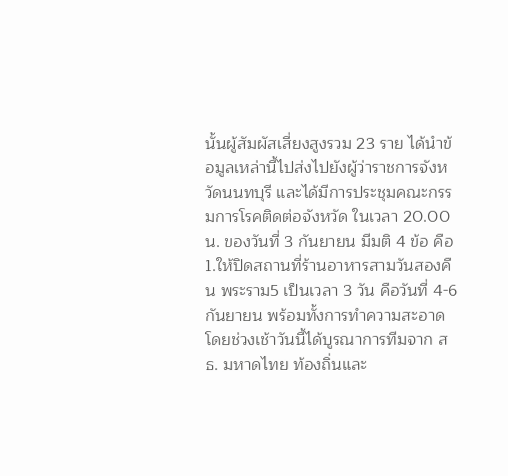นั้นผู้สัมผัสเสี่ยงสูงรวม 23 ราย ได้นำข้อมูลเหล่านี้ไปส่งไปยังผู้ว่าราชการจังหวัดนนทบุรี และได้มีการประชุมคณะกรรมการโรคติดต่อจังหวัด ในเวลา 20.00 น. ของวันที่ 3 กันยายน มีมติ 4 ข้อ คือ 1.ให้ปิดสถานที่ร้านอาหารสามวันสองคืน พระราม5 เป็นเวลา 3 วัน คือวันที่ 4-6 กันยายน พร้อมทั้งการทำความสะอาด โดยช่วงเช้าวันนี้ได้บูรณาการทีมจาก สธ. มหาดไทย ท้องถิ่นและ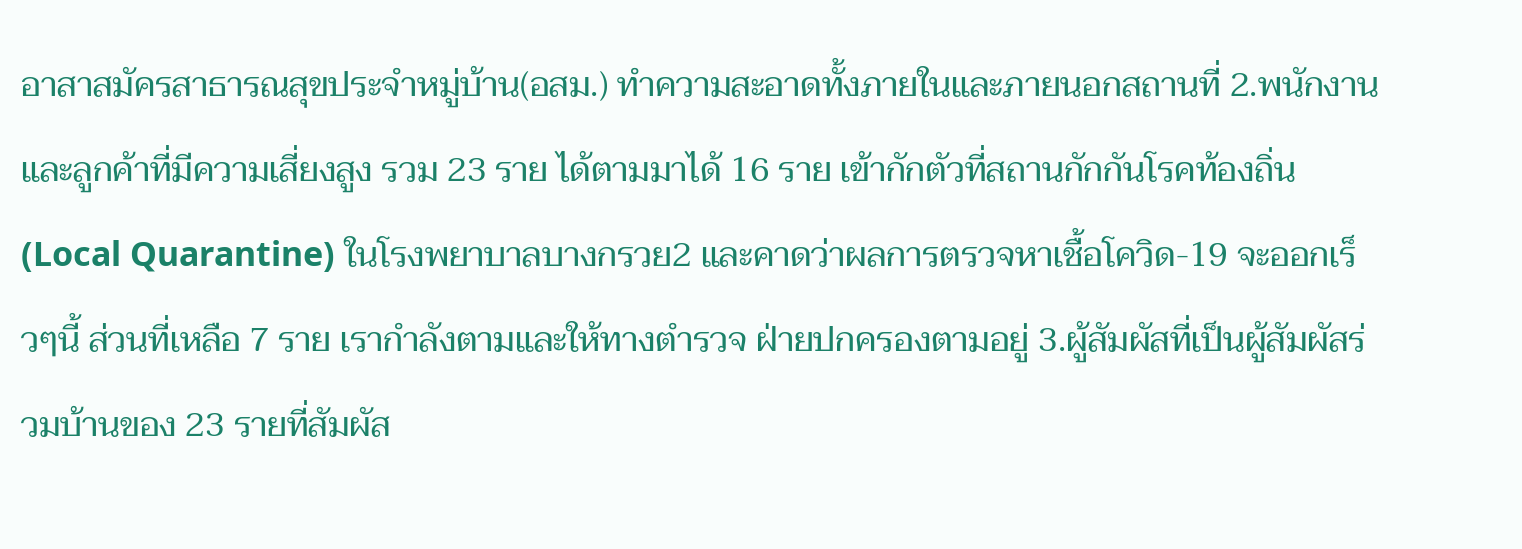อาสาสมัครสาธารณสุขประจำหมู่บ้าน(อสม.) ทำความสะอาดทั้งภายในและภายนอกสถานที่ 2.พนักงานและลูกค้าที่มีความเสี่ยงสูง รวม 23 ราย ได้ตามมาได้ 16 ราย เข้ากักตัวที่สถานกักกันโรคท้องถิ่น(Local Quarantine) ในโรงพยาบาลบางกรวย2 และคาดว่าผลการตรวจหาเชื้อโควิด-19 จะออกเร็วๆนี้ ส่วนที่เหลือ 7 ราย เรากำลังตามและให้ทางตำรวจ ฝ่ายปกครองตามอยู่ 3.ผู้สัมผัสที่เป็นผู้สัมผัสร่วมบ้านของ 23 รายที่สัมผัส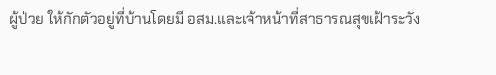ผู้ป่วย ให้กักตัวอยู่ที่บ้านโดยมี อสม.และเจ้าหน้าที่สาธารณสุขเฝ้าระวัง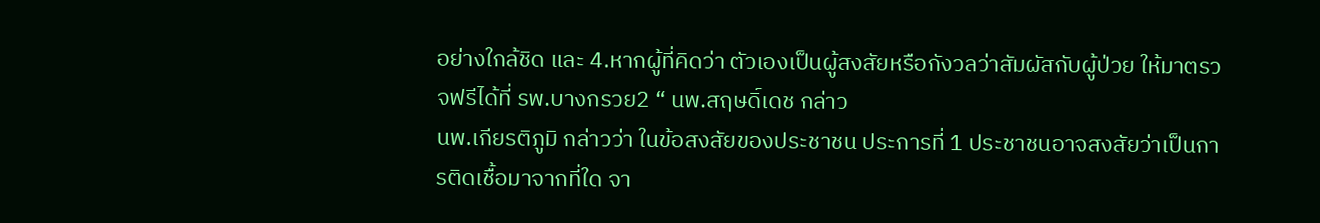อย่างใกล้ชิด และ 4.หากผู้ที่คิดว่า ตัวเองเป็นผู้สงสัยหรือกังวลว่าสัมผัสกับผู้ป่วย ให้มาตรวจฟรีได้ที่ รพ.บางกรวย2 “ นพ.สฤษดิ์เดช กล่าว
นพ.เกียรติภูมิ กล่าวว่า ในข้อสงสัยของประชาชน ประการที่ 1 ประชาชนอาจสงสัยว่าเป็นการติดเชื้อมาจากที่ใด จา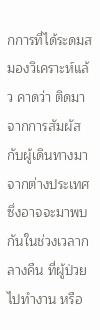กการที่ได้ระดมสมองวิเคราะห์แล้ว คาดว่า ติดมาจากการสัมผัสกับผู้เดินทางมาจากต่างประเทศ ซึ่งอาจจะมาพบกันในช่วงเวลากลางคืน ที่ผู้ป่วยไปทำงาน หรือ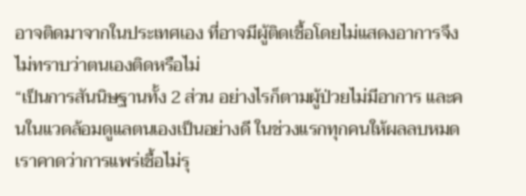อาจติดมาจากในประเทศเอง ที่อาจมีผู้ติดเชื้อโดยไม่แสดงอาการจึงไม่ทราบว่าตนเองติดหรือไม่
“เป็นการสันนิษฐานทั้ง 2 ส่วน อย่างไรก็ตามผู้ป่วยไม่มีอาการ และคนในแวดล้อมดูแลตนเองเป็นอย่างดี ในช่วงแรกทุกคนให้ผลลบหมด เราคาดว่าการแพร่เชื้อไม่รุ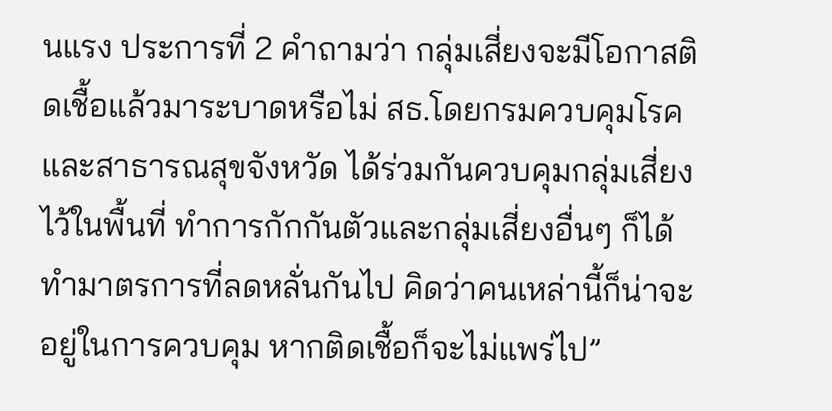นแรง ประการที่ 2 คำถามว่า กลุ่มเสี่ยงจะมีโอกาสติดเชื้อแล้วมาระบาดหรือไม่ สธ.โดยกรมควบคุมโรคและสาธารณสุขจังหวัด ได้ร่วมกันควบคุมกลุ่มเสี่ยงไว้ในพื้นที่ ทำการกักกันตัวและกลุ่มเสี่ยงอื่นๆ ก็ได้ทำมาตรการที่ลดหลั่นกันไป คิดว่าคนเหล่านี้ก็น่าจะอยู่ในการควบคุม หากติดเชื้อก็จะไม่แพร่ไป”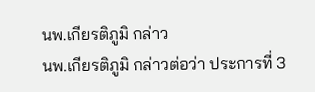นพ.เกียรติภูมิ กล่าว
นพ.เกียรติภูมิ กล่าวต่อว่า ประการที่ 3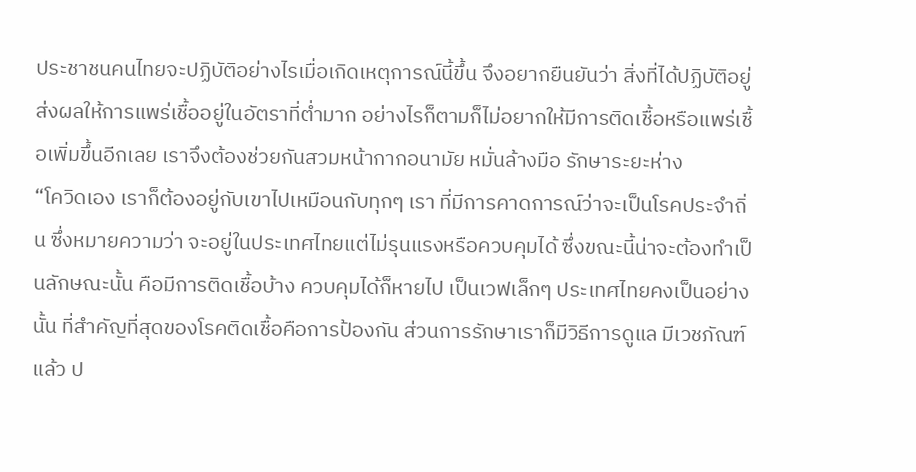ประชาชนคนไทยจะปฏิบัติอย่างไรเมื่อเกิดเหตุการณ์นี้ขึ้น จึงอยากยืนยันว่า สิ่งที่ได้ปฏิบัติอยู่ส่งผลให้การแพร่เชื้ออยู่ในอัตราที่ต่ำมาก อย่างไรก็ตามก็ไม่อยากให้มีการติดเชื้อหรือแพร่เชื้อเพิ่มขึ้นอีกเลย เราจึงต้องช่วยกันสวมหน้ากากอนามัย หมั่นล้างมือ รักษาระยะห่าง
“โควิดเอง เราก็ต้องอยู่กับเขาไปเหมือนกับทุกๆ เรา ที่มีการคาดการณ์ว่าจะเป็นโรคประจำถิ่น ซึ่งหมายความว่า จะอยู่ในประเทศไทยแต่ไม่รุนแรงหรือควบคุมได้ ซึ่งขณะนี้น่าจะต้องทำเป็นลักษณะนั้น คือมีการติดเชื้อบ้าง ควบคุมได้ก็หายไป เป็นเวฟเล็กๆ ประเทศไทยคงเป็นอย่างนั้น ที่สำคัญที่สุดของโรคติดเชื้อคือการป้องกัน ส่วนการรักษาเราก็มีวิธีการดูแล มีเวชภัณฑ์แล้ว ป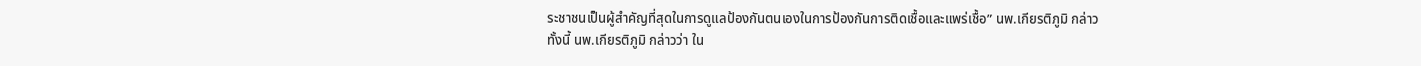ระชาชนเป็นผู้สำคัญที่สุดในการดูแลป้องกันตนเองในการป้องกันการติดเชื้อและแพร่เชื้อ” นพ.เกียรติภูมิ กล่าว
ทั้งนี้ นพ.เกียรติภูมิ กล่าวว่า ใน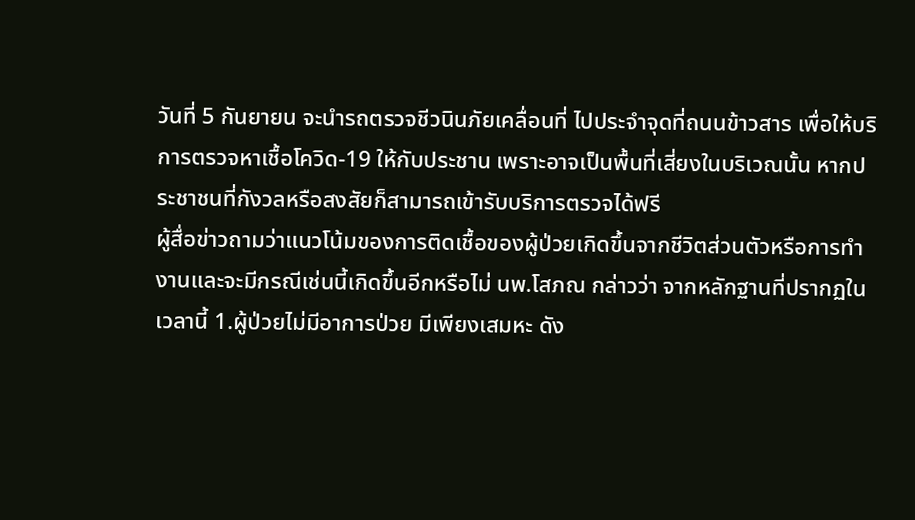วันที่ 5 กันยายน จะนำรถตรวจชีวนินภัยเคลื่อนที่ ไปประจำจุดที่ถนนข้าวสาร เพื่อให้บริการตรวจหาเชื้อโควิด-19 ให้กับประชาน เพราะอาจเป็นพื้นที่เสี่ยงในบริเวณนั้น หากประชาชนที่กังวลหรือสงสัยก็สามารถเข้ารับบริการตรวจได้ฟรี
ผู้สื่อข่าวถามว่าแนวโน้มของการติดเชื้อของผู้ป่วยเกิดขึ้นจากชีวิตส่วนตัวหรือการทำงานและจะมีกรณีเช่นนี้เกิดขึ้นอีกหรือไม่ นพ.โสภณ กล่าวว่า จากหลักฐานที่ปรากฏในเวลานี้ 1.ผู้ป่วยไม่มีอาการป่วย มีเพียงเสมหะ ดัง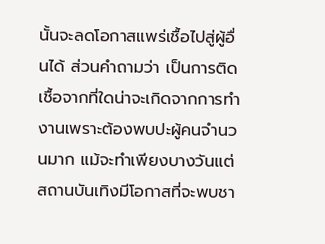นั้นจะลดโอกาสแพร่เชื้อไปสู่ผู้อื่นได้ ส่วนคำถามว่า เป็นการติดเชื้อจากที่ใดน่าจะเกิดจากการทำงานเพราะต้องพบปะผู้คนจำนวนมาก แม้จะทำเพียงบางวันแต่สถานบันเทิงมีโอกาสที่จะพบชา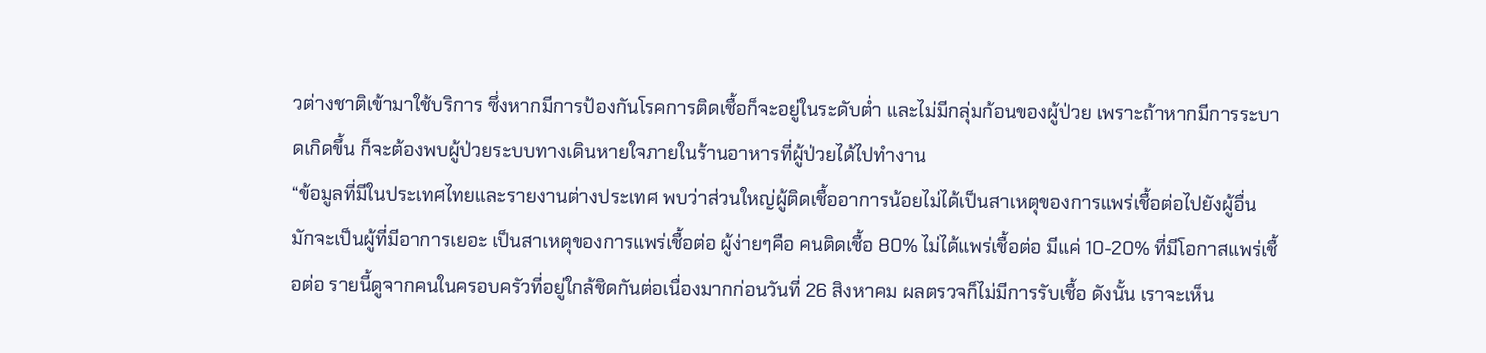วต่างชาติเข้ามาใช้บริการ ซึ่งหากมีการป้องกันโรคการติดเชื้อก็จะอยู่ในระดับต่ำ และไม่มีกลุ่มก้อนของผู้ป่วย เพราะถ้าหากมีการระบาดเกิดขึ้น ก็จะต้องพบผู้ป่วยระบบทางเดินหายใจภายในร้านอาหารที่ผู้ป่วยได้ไปทำงาน
“ข้อมูลที่มีในประเทศไทยและรายงานต่างประเทศ พบว่าส่วนใหญ่ผู้ติดเชื้ออาการน้อยไม่ได้เป็นสาเหตุของการแพร่เชื้อต่อไปยังผู้อื่น มักจะเป็นผู้ที่มีอาการเยอะ เป็นสาเหตุของการแพร่เชื้อต่อ ผู้ง่ายๆคือ คนติดเชื้อ 80% ไม่ได้แพร่เชื้อต่อ มีแค่ 10-20% ที่มีโอกาสแพร่เชื้อต่อ รายนี้ดูจากคนในครอบครัวที่อยู่ใกล้ชิดกันต่อเนื่องมากก่อนวันที่ 26 สิงหาคม ผลตรวจก็ไม่มีการรับเชื้อ ดังนั้น เราจะเห็น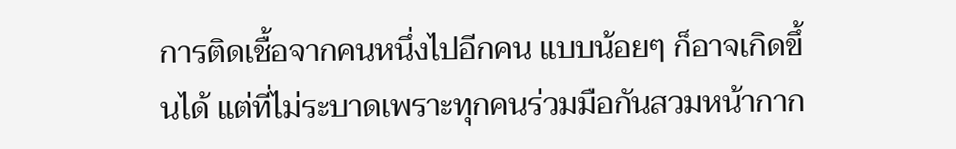การติดเชื้อจากคนหนึ่งไปอีกคน แบบน้อยๆ ก็อาจเกิดขึ้นได้ แต่ที่ไม่ระบาดเพราะทุกคนร่วมมือกันสวมหน้ากาก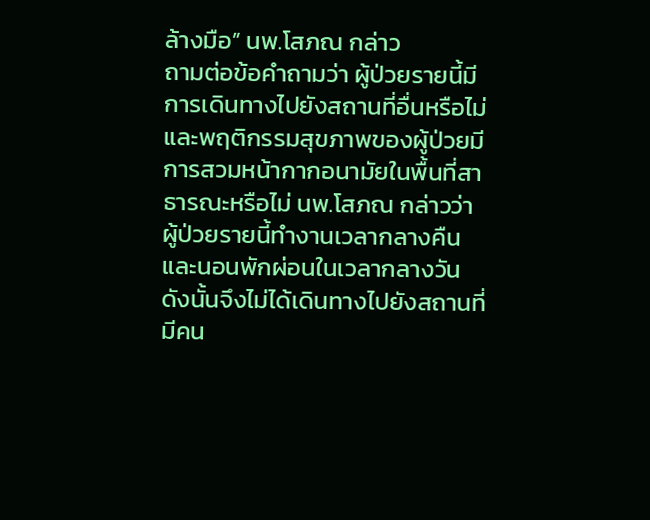ล้างมือ” นพ.โสภณ กล่าว
ถามต่อข้อคำถามว่า ผู้ป่วยรายนี้มีการเดินทางไปยังสถานที่อื่นหรือไม่และพฤติกรรมสุขภาพของผู้ป่วยมีการสวมหน้ากากอนามัยในพื้นที่สาธารณะหรือไม่ นพ.โสภณ กล่าวว่า ผู้ป่วยรายนี้ทำงานเวลากลางคืน และนอนพักผ่อนในเวลากลางวัน ดังนั้นจึงไม่ได้เดินทางไปยังสถานที่มีคน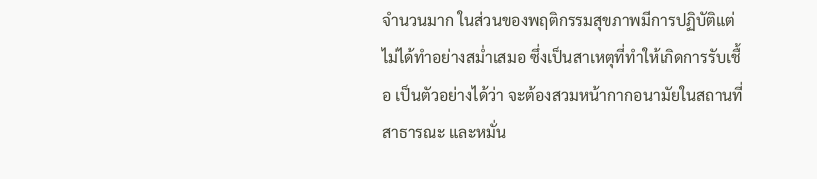จำนวนมาก ในส่วนของพฤติกรรมสุขภาพมีการปฏิบัติแต่ไม่ได้ทำอย่างสม่ำเสมอ ซึ่งเป็นสาเหตุที่ทำให้เกิดการรับเชื้อ เป็นตัวอย่างได้ว่า จะต้องสวมหน้ากากอนามัยในสถานที่สาธารณะ และหมั่น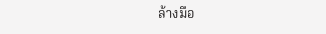ล้างมือ